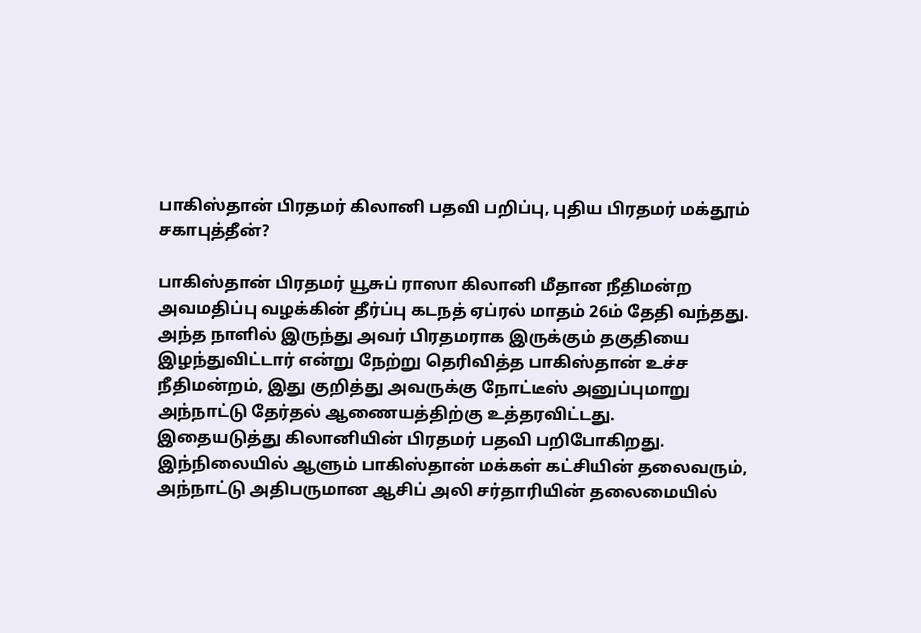பாகிஸ்தான் பிரதமர் கிலானி பதவி பறிப்பு, புதிய பிரதமர் மக்தூம் சகாபுத்தீன்?

பாகிஸ்தான் பிரதமர் யூசுப் ராஸா கிலானி மீதான நீதிமன்ற அவமதிப்பு வழக்கின் தீர்ப்பு கடநத் ஏப்ரல் மாதம் 26ம் தேதி வந்தது. அந்த நாளில் இருந்து அவர் பிரதமராக இருக்கும் தகுதியை இழந்துவிட்டார் என்று நேற்று தெரிவித்த பாகிஸ்தான் உச்ச நீதிமன்றம், இது குறித்து அவருக்கு நோட்டீஸ் அனுப்புமாறு அந்நாட்டு தேர்தல் ஆணையத்திற்கு உத்தரவிட்டது.
இதையடுத்து கிலானியின் பிரதமர் பதவி பறிபோகிறது. இந்நிலையில் ஆளும் பாகிஸ்தான் மக்கள் கட்சியின் தலைவரும், அந்நாட்டு அதிபருமான ஆசிப் அலி சர்தாரியின் தலைமையில்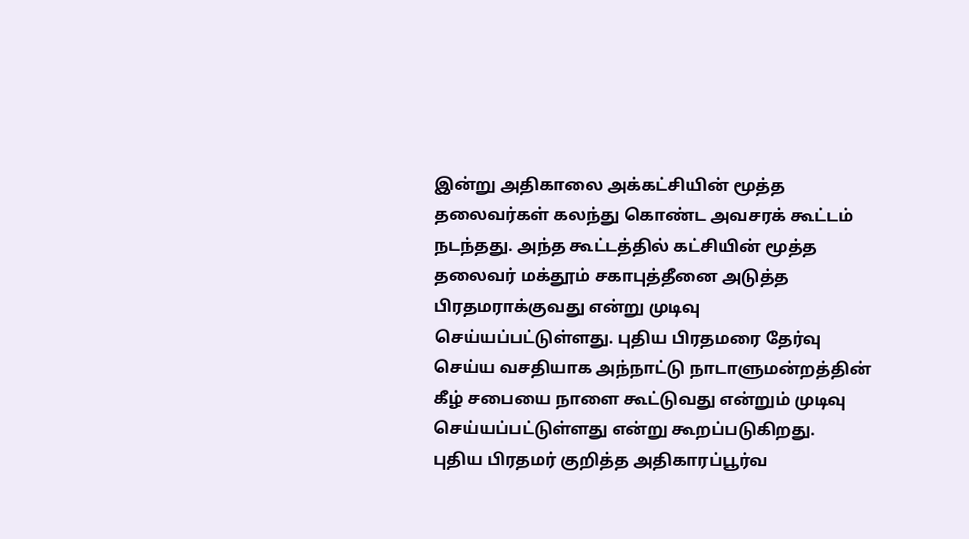இன்று அதிகாலை அக்கட்சியின் மூத்த தலைவர்கள் கலந்து கொண்ட அவசரக் கூட்டம் நடந்தது. அந்த கூட்டத்தில் கட்சியின் மூத்த தலைவர் மக்தூம் சகாபுத்தீனை அடுத்த பிரதமராக்குவது என்று முடிவு செய்யப்பட்டுள்ளது. புதிய பிரதமரை தேர்வு செய்ய வசதியாக அந்நாட்டு நாடாளுமன்றத்தின் கீழ் சபையை நாளை கூட்டுவது என்றும் முடிவு செய்யப்பட்டுள்ளது என்று கூறப்படுகிறது.
புதிய பிரதமர் குறித்த அதிகாரப்பூர்வ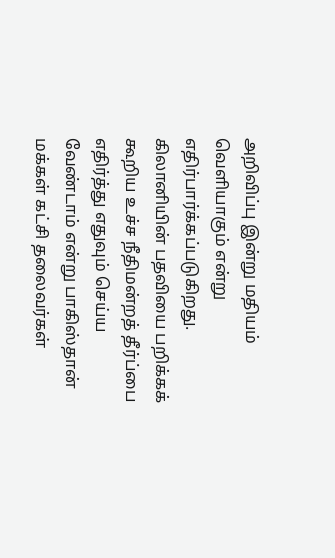அறிவிப்பு இன்று மதியம் வெளியாகும் என்று எதிர்பார்க்கப்படுகிறது. கிலானியின் பதவியை பறிக்கக் கூறிய உச்ச நீதிமன்றத் தீர்ப்பை எதிர்த்து எதுவும் செய்ய வேண்டாம் என்று பாகிஸ்தான் மக்கள் கட்சி தலைவர்கள்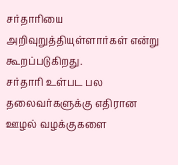சர்தாரியை அறிவுறுத்தியுள்ளார்கள் என்று கூறப்படுகிறது.
சர்தாரி உள்பட பல தலைவர்களுக்கு எதிரான ஊழல் வழக்குகளை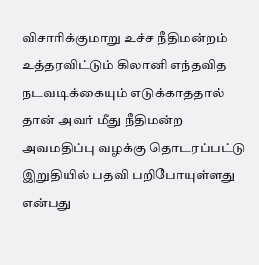விசாரிக்குமாறு உச்ச நீதிமன்றம் உத்தரவிட்டும் கிலானி எந்தவித நடவடிக்கையும் எடுக்காததால் தான் அவர் மீது நீதிமன்ற அவமதிப்பு வழக்கு தொடரப்பட்டு இறுதியில் பதவி பறிபோயுள்ளது என்பது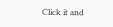Click it and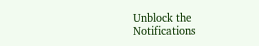Unblock the Notifications